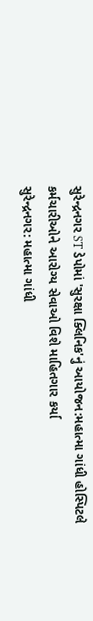સુરેન્દ્રનગર ST ડેપોમાં 'સુરક્ષા ક્લિનિક'નું આયોજન:મહાત્મા ગાંધી હોસ્પિટલે કર્મચારીઓને આરોગ્ય સેવાઓ વિશે માહિતગાર કર્યા
સુરેન્દ્રનગર: મહાત્મા ગાંધી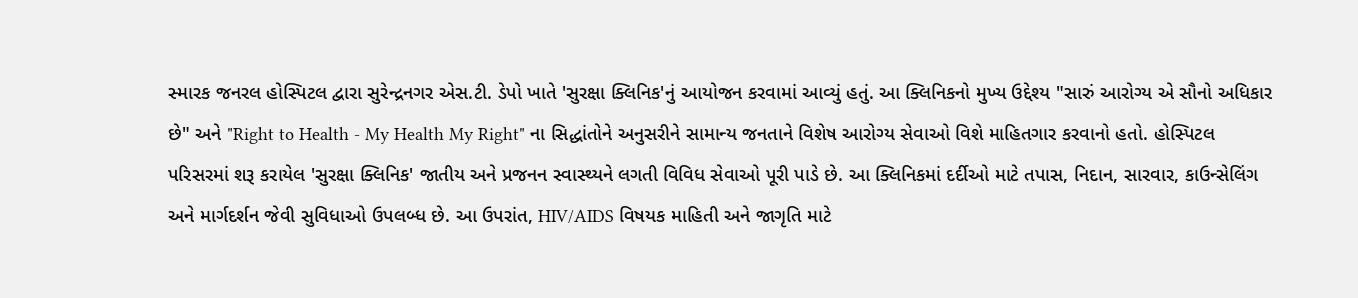સ્મારક જનરલ હોસ્પિટલ દ્વારા સુરેન્દ્રનગર એસ.ટી. ડેપો ખાતે 'સુરક્ષા ક્લિનિક'નું આયોજન કરવામાં આવ્યું હતું. આ ક્લિનિકનો મુખ્ય ઉદ્દેશ્ય "સારું આરોગ્ય એ સૌનો અધિકાર છે" અને "Right to Health - My Health My Right" ના સિદ્ધાંતોને અનુસરીને સામાન્ય જનતાને વિશેષ આરોગ્ય સેવાઓ વિશે માહિતગાર કરવાનો હતો. હોસ્પિટલ પરિસરમાં શરૂ કરાયેલ 'સુરક્ષા ક્લિનિક' જાતીય અને પ્રજનન સ્વાસ્થ્યને લગતી વિવિધ સેવાઓ પૂરી પાડે છે. આ ક્લિનિકમાં દર્દીઓ માટે તપાસ, નિદાન, સારવાર, કાઉન્સેલિંગ અને માર્ગદર્શન જેવી સુવિધાઓ ઉપલબ્ધ છે. આ ઉપરાંત, HIV/AIDS વિષયક માહિતી અને જાગૃતિ માટે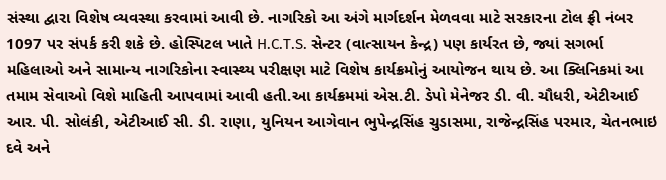સંસ્થા દ્વારા વિશેષ વ્યવસ્થા કરવામાં આવી છે. નાગરિકો આ અંગે માર્ગદર્શન મેળવવા માટે સરકારના ટોલ ફ્રી નંબર 1097 પર સંપર્ક કરી શકે છે. હોસ્પિટલ ખાતે H.C.T.S. સેન્ટર (વાત્સાયન કેન્દ્ર) પણ કાર્યરત છે, જ્યાં સગર્ભા મહિલાઓ અને સામાન્ય નાગરિકોના સ્વાસ્થ્ય પરીક્ષણ માટે વિશેષ કાર્યક્રમોનું આયોજન થાય છે. આ ક્લિનિકમાં આ તમામ સેવાઓ વિશે માહિતી આપવામાં આવી હતી.આ કાર્યક્રમમાં એસ.ટી. ડેપો મેનેજર ડી. વી. ચૌધરી, એટીઆઈ આર. પી. સોલંકી, એટીઆઈ સી. ડી. રાણા, યુનિયન આગેવાન ભુપેન્દ્રસિંહ ચુડાસમા, રાજેન્દ્રસિંહ પરમાર, ચેતનભાઇ દવે અને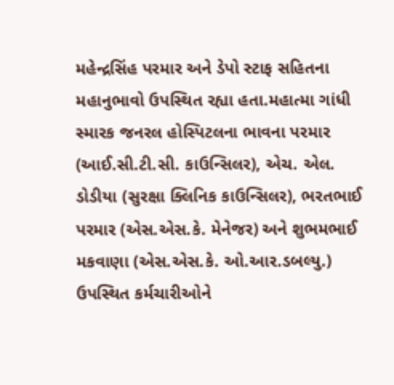મહેન્દ્રસિંહ પરમાર અને ડેપો સ્ટાફ સહિતના મહાનુભાવો ઉપસ્થિત રહ્યા હતા.મહાત્મા ગાંધી સ્મારક જનરલ હોસ્પિટલના ભાવના પરમાર (આઈ.સી.ટી.સી. કાઉન્સિલર), એચ. એલ. ડોડીયા (સુરક્ષા ક્લિનિક કાઉન્સિલર), ભરતભાઈ પરમાર (એસ.એસ.કે. મેનેજર) અને શુભમભાઈ મકવાણા (એસ.એસ.કે. ઓ.આર.ડબલ્યુ.) ઉપસ્થિત કર્મચારીઓને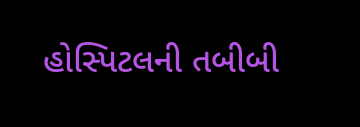હોસ્પિટલની તબીબી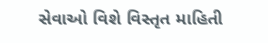સેવાઓ વિશે વિસ્તૃત માહિતી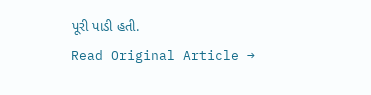પૂરી પાડી હતી.
Read Original Article →